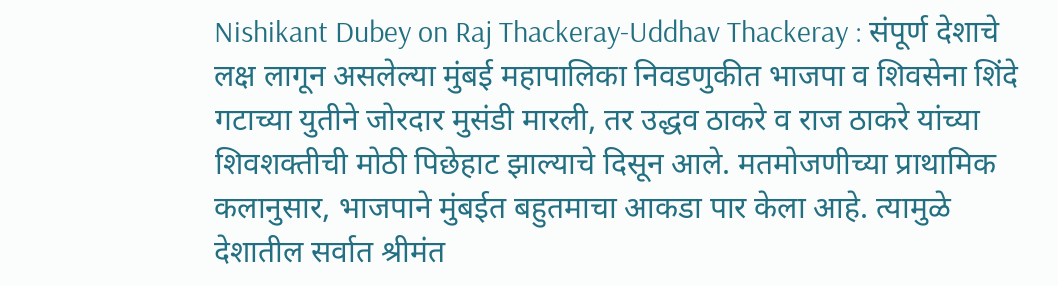Nishikant Dubey on Raj Thackeray-Uddhav Thackeray : संपूर्ण देशाचे लक्ष लागून असलेल्या मुंबई महापालिका निवडणुकीत भाजपा व शिवसेना शिंदे गटाच्या युतीने जोरदार मुसंडी मारली, तर उद्धव ठाकरे व राज ठाकरे यांच्या शिवशक्तीची मोठी पिछेहाट झाल्याचे दिसून आले. मतमोजणीच्या प्राथामिक कलानुसार, भाजपाने मुंबईत बहुतमाचा आकडा पार केला आहे. त्यामुळे देशातील सर्वात श्रीमंत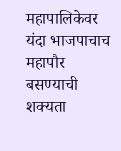महापालिकेवर यंदा भाजपाचाच महापौर बसण्याची शक्यता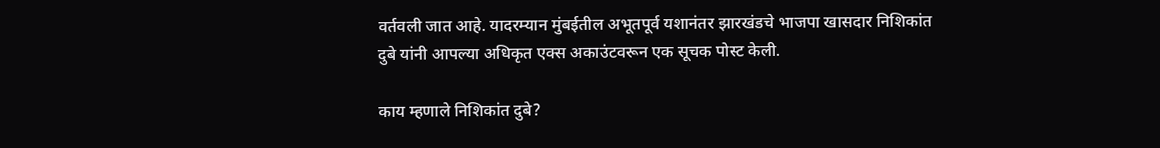वर्तवली जात आहे. यादरम्यान मुंबईतील अभूतपूर्व यशानंतर झारखंडचे भाजपा खासदार निशिकांत दुबे यांनी आपल्या अधिकृत एक्स अकाउंटवरून एक सूचक पोस्ट केली.

काय म्हणाले निशिकांत दुबे?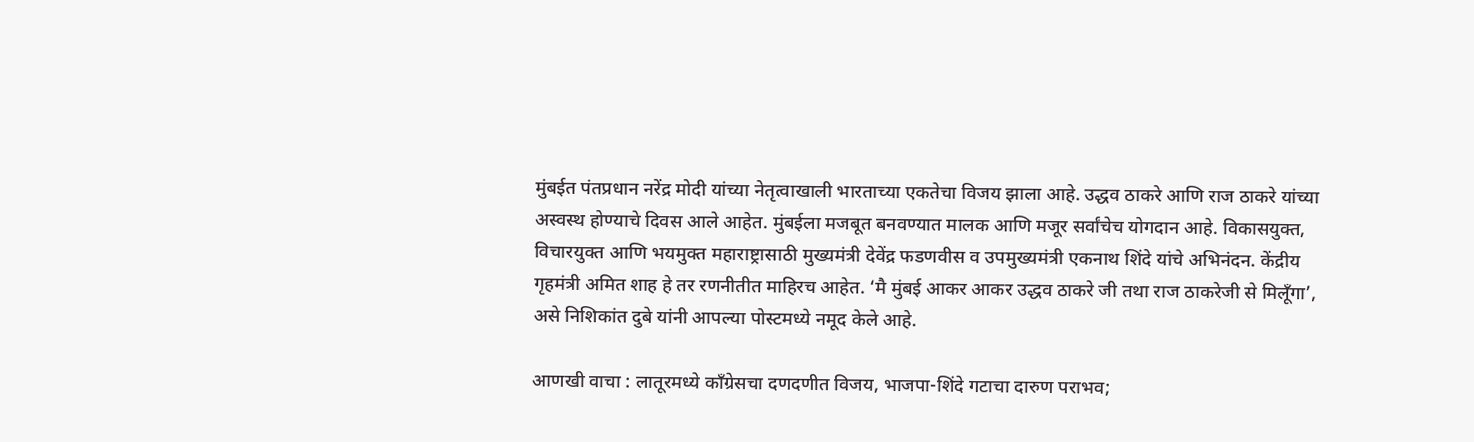मुंबईत पंतप्रधान नरेंद्र मोदी यांच्या नेतृत्वाखाली भारताच्या एकतेचा विजय झाला आहे. उद्धव ठाकरे आणि राज ठाकरे यांच्या अस्वस्थ होण्याचे दिवस आले आहेत. मुंबईला मजबूत बनवण्यात मालक आणि मजूर सर्वांचेच योगदान आहे. विकासयुक्त, विचारयुक्त आणि भयमुक्त महाराष्ट्रासाठी मुख्यमंत्री देवेंद्र फडणवीस व उपमुख्यमंत्री एकनाथ शिंदे यांचे अभिनंदन. केंद्रीय गृहमंत्री अमित शाह हे तर रणनीतीत माहिरच आहेत. ‘मै मुंबई आकर आकर उद्धव ठाकरे जी तथा राज ठाकरेजी से मिलूँगा’, असे निशिकांत दुबे यांनी आपल्या पोस्टमध्ये नमूद केले आहे.

आणखी वाचा : लातूरमध्ये काँग्रेसचा दणदणीत विजय, भाजपा-शिंदे गटाचा दारुण पराभव;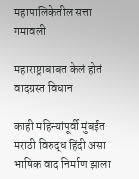महापालिकेतील सत्ता गमावली

महाराष्ट्राबाबत केलं होतं वादग्रस्त विधान

काही महिन्यांपूर्वी मुंबईत मराठी विरुद्ध हिंदी असा भाषिक वाद निर्माण झाला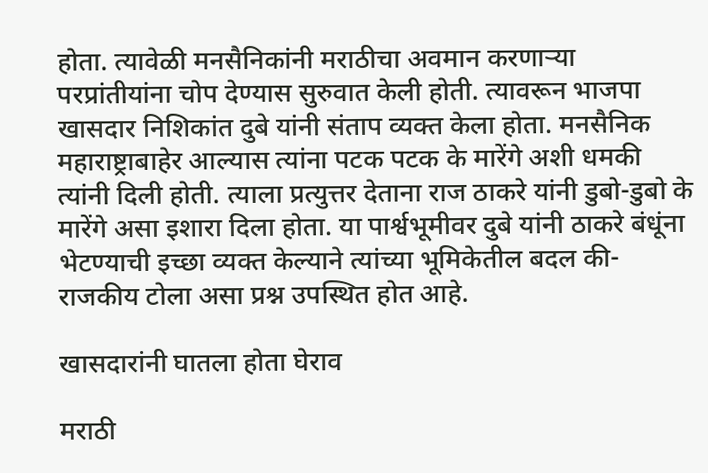होता. त्यावेळी मनसैनिकांनी मराठीचा अवमान करणाऱ्या परप्रांतीयांना चोप देण्यास सुरुवात केली होती. त्यावरून भाजपा खासदार निशिकांत दुबे यांनी संताप व्यक्त केला होता. मनसैनिक महाराष्ट्राबाहेर आल्यास त्यांना पटक पटक के मारेंगे अशी धमकी त्यांनी दिली होती. त्याला प्रत्युत्तर देताना राज ठाकरे यांनी डुबो-डुबो के मारेंगे असा इशारा दिला होता. या पार्श्वभूमीवर दुबे यांनी ठाकरे बंधूंना भेटण्याची इच्छा व्यक्त केल्याने त्यांच्या भूमिकेतील बदल की- राजकीय टोला असा प्रश्न उपस्थित होत आहे.

खासदारांनी घातला होता घेराव

मराठी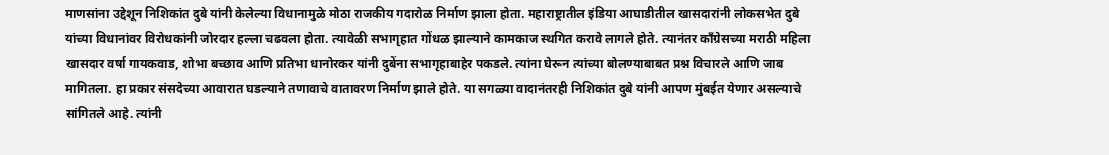माणसांना उद्देशून निशिकांत दुबे यांनी केलेल्या विधानामुळे मोठा राजकीय गदारोळ निर्माण झाला होता. महाराष्ट्रातील इंडिया आघाडीतील खासदारांनी लोकसभेत दुबे यांच्या विधानांवर विरोधकांनी जोरदार हल्ला चढवला होता. त्यावेळी सभागृहात गोंधळ झाल्याने कामकाज स्थगित करावे लागले होते. त्यानंतर काँग्रेसच्या मराठी महिला खासदार वर्षा गायकवाड, शोभा बच्छाव आणि प्रतिभा धानोरकर यांनी दुबेंना सभागृहाबाहेर पकडले. त्यांना घेरून त्यांच्या बोलण्याबाबत प्रश्न विचारले आणि जाब मागितला. हा प्रकार संसदेच्या आवारात घडल्याने तणावाचे वातावरण निर्माण झाले होते. या सगळ्या वादानंतरही निशिकांत दुबे यांनी आपण मुंबईत येणार असल्याचे सांगितले आहे. त्यांनी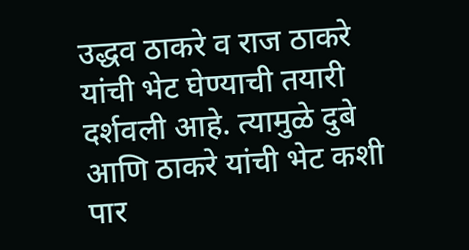उद्धव ठाकरे व राज ठाकरे यांची भेट घेण्याची तयारी दर्शवली आहे. त्यामुळे दुबे आणि ठाकरे यांची भेट कशी पार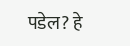पडेल? हे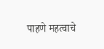पाहणे महत्वाचे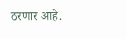ठरणार आहे.